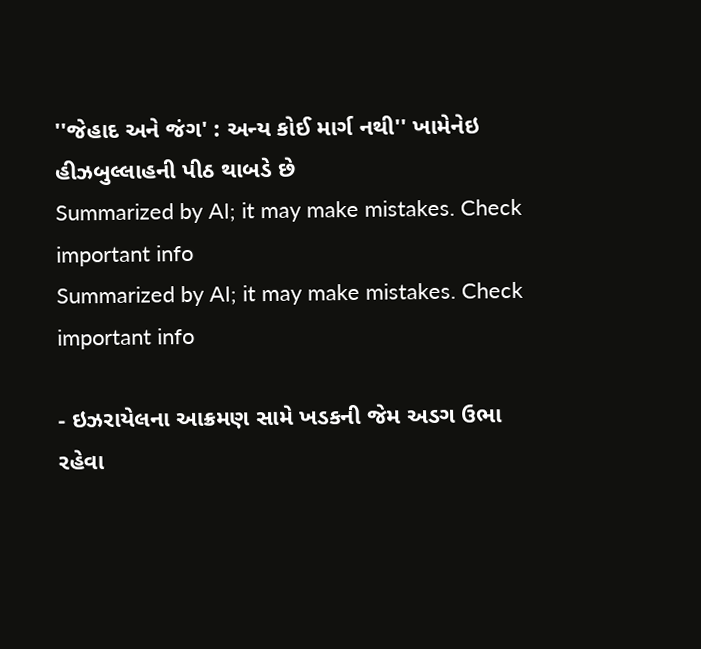''જેહાદ અને જંગ' : અન્ય કોઈ માર્ગ નથી'' ખામેનેઇ હીઝબુલ્લાહની પીઠ થાબડે છે
Summarized by AI; it may make mistakes. Check important info
Summarized by AI; it may make mistakes. Check important info

- ઇઝરાયેલના આક્રમણ સામે ખડકની જેમ અડગ ઉભા રહેવા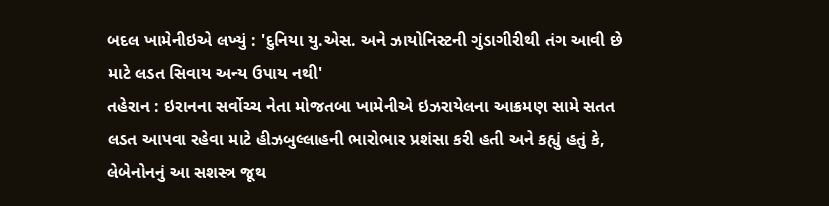બદલ ખામેનીઇએ લખ્યું : 'દુનિયા યુ.એસ. અને ઝાયોનિસ્ટની ગુંડાગીરીથી તંગ આવી છે માટે લડત સિવાય અન્ય ઉપાય નથી'
તહેરાન : ઇરાનના સર્વોચ્ચ નેતા મોજતબા ખામેનીએ ઇઝરાયેલના આક્રમણ સામે સતત લડત આપવા રહેવા માટે હીઝબુલ્લાહની ભારોભાર પ્રશંસા કરી હતી અને કહ્યું હતું કે, લેબેનોનનું આ સશસ્ત્ર જૂથ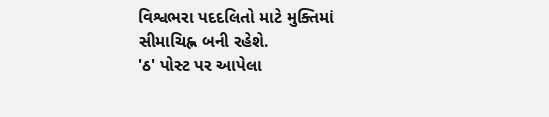વિશ્વભરા પદદલિતો માટે મુક્તિમાં સીમાચિહ્ન બની રહેશે.
'ઠ' પોસ્ટ પર આપેલા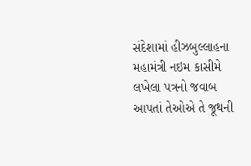સંદેશામાં હીઝબુલ્લાહના મહામંત્રી નઇમ કાસીમે લખેલા પત્રનો જવાબ આપતાં તેઓએ તે જૂથની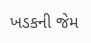ખડકની જેમ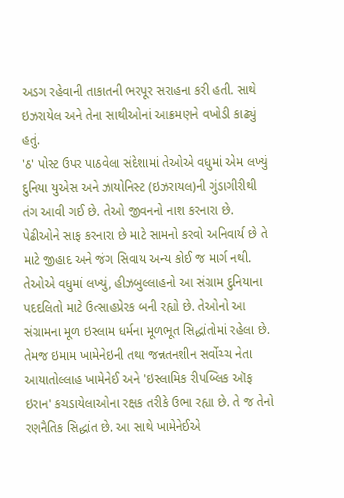અડગ રહેવાની તાકાતની ભરપૂર સરાહના કરી હતી. સાથે ઇઝરાયેલ અને તેના સાથીઓનાં આક્રમણને વખોડી કાઢ્યું હતું.
'ઠ' પોસ્ટ ઉપર પાઠવેલા સંદેશામાં તેઓએ વધુમાં એમ લખ્યું દુનિયા યુએસ અને ઝાયોનિસ્ટ (ઇઝરાયલ)ની ગુંડાગીરીથી તંગ આવી ગઈ છે. તેઓ જીવનનો નાશ કરનારા છે. પેઢીઓને સાફ કરનારા છે માટે સામનો કરવો અનિવાર્ય છે તે માટે જીહાદ અને જંગ સિવાય અન્ય કોઈ જ માર્ગ નથી.
તેઓએ વધુમાં લખ્યું, હીઝબુલ્લાહનો આ સંગ્રામ દુનિયાના પદદલિતો માટે ઉત્સાહપ્રેરક બની રહ્યો છે. તેઓનો આ સંગ્રામના મૂળ ઇસ્લામ ધર્મના મૂળભૂત સિદ્ધાંતોમાં રહેલા છે. તેમજ ઇમામ ખામેનેઇની તથા જન્નતનશીન સર્વોચ્ચ નેતા આયાતોલ્લાહ ખામેનેઈ અને 'ઇસ્લામિક રીપબ્લિક ઑફ ઇરાન' કચડાયેલાઓના રક્ષક તરીકે ઉભા રહ્યા છે. તે જ તેનો રણનૈતિક સિદ્ધાંત છે. આ સાથે ખામેનેઈએ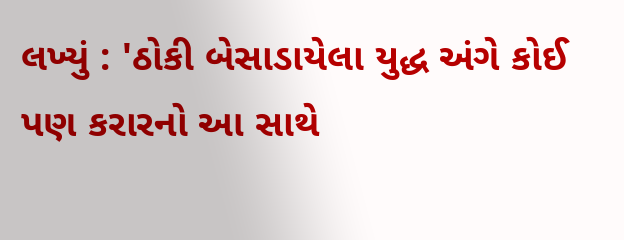લખ્યું : 'ઠોકી બેસાડાયેલા યુદ્ધ અંગે કોઈ પણ કરારનો આ સાથે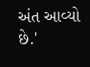અંત આવ્યો છે.'